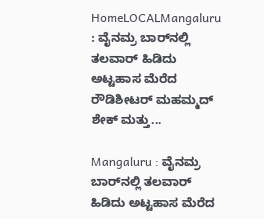HomeLOCALMangaluru : ವೈನಮ್ರ ಬಾರ್‌ನಲ್ಲಿ ತಲವಾರ್ ಹಿಡಿದು ಅಟ್ಟಹಾಸ ಮೆರೆದ ರೌಡಿಶೀಟರ್ ಮಹಮ್ಮದ್ ಶೇಕ್ ಮತ್ತು...

Mangaluru : ವೈನಮ್ರ ಬಾರ್‌ನಲ್ಲಿ ತಲವಾರ್ ಹಿಡಿದು ಅಟ್ಟಹಾಸ ಮೆರೆದ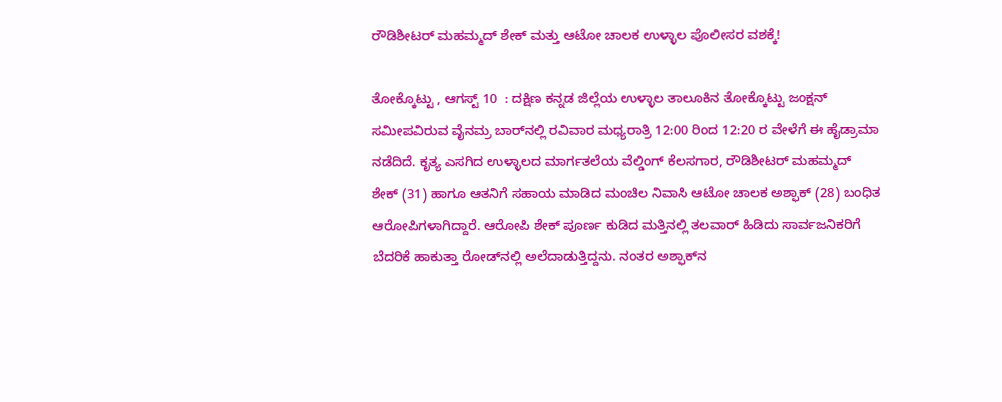ರೌಡಿಶೀಟರ್ ಮಹಮ್ಮದ್ ಶೇಕ್ ಮತ್ತು ಆಟೋ ಚಾಲಕ ಉಳ್ಳಾಲ ಪೊಲೀಸರ ವಶಕ್ಕೆ!

ತೋಕ್ಕೊಟ್ಟು , ಆಗಸ್ಟ್ 10  : ದಕ್ಷಿಣ ಕನ್ನಡ ಜಿಲ್ಲೆಯ ಉಳ್ಳಾಲ ತಾಲೂಕಿನ ತೋಕ್ಕೊಟ್ಟು ಜಂಕ್ಷನ್ ಸಮೀಪವಿರುವ ವೈನಮ್ರ ಬಾರ್‌ನಲ್ಲಿ ರವಿವಾರ ಮಧ್ಯರಾತ್ರಿ 12:00 ರಿಂದ 12:20 ರ ವೇಳೆಗೆ ಈ ಹೈಡ್ರಾಮಾ ನಡೆದಿದೆ. ಕೃತ್ಯ ಎಸಗಿದ ಉಳ್ಳಾಲದ ಮಾರ್ಗತಲೆಯ ವೆಲ್ಡಿಂಗ್ ಕೆಲಸಗಾರ, ರೌಡಿಶೀಟರ್ ಮಹಮ್ಮದ್ ಶೇಕ್ (31) ಹಾಗೂ ಆತನಿಗೆ ಸಹಾಯ ಮಾಡಿದ ಮಂಚಿಲ ನಿವಾಸಿ ಆಟೋ ಚಾಲಕ ಅಶ್ಫಾಕ್ (28) ಬಂಧಿತ ಆರೋಪಿಗಳಾಗಿದ್ದಾರೆ. ಆರೋಪಿ ಶೇಕ್ ಪೂರ್ಣ ಕುಡಿದ ಮತ್ತಿನಲ್ಲಿ ತಲವಾರ್ ಹಿಡಿದು ಸಾರ್ವಜನಿಕರಿಗೆ ಬೆದರಿಕೆ ಹಾಕುತ್ತಾ ರೋಡ್‌ನಲ್ಲಿ ಅಲೆದಾಡುತ್ತಿದ್ದನು. ನಂತರ ಅಶ್ಫಾಕ್‌ನ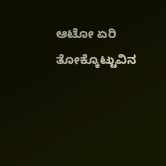ಆಟೋ ಏರಿ ತೋಕ್ಕೊಟ್ಟುವಿನ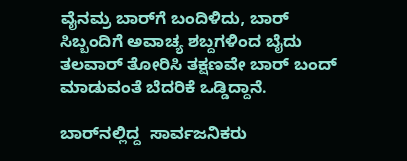ವೈನಮ್ರ ಬಾರ್‌ಗೆ ಬಂದಿಳಿದು, ಬಾರ್ ಸಿಬ್ಬಂದಿಗೆ ಅವಾಚ್ಯ ಶಬ್ದಗಳಿಂದ ಬೈದು ತಲವಾರ್ ತೋರಿಸಿ ತಕ್ಷಣವೇ ಬಾರ್ ಬಂದ್ ಮಾಡುವಂತೆ ಬೆದರಿಕೆ ಒಡ್ಡಿದ್ದಾನೆ.

ಬಾರ್‌ನಲ್ಲಿದ್ದ  ಸಾರ್ವಜನಿಕರು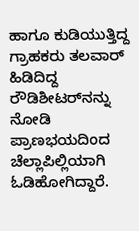ಹಾಗೂ ಕುಡಿಯುತ್ತಿದ್ದ ಗ್ರಾಹಕರು ತಲವಾರ್ ಹಿಡಿದಿದ್ದ ರೌಡಿಶೀಟರ್‌ನನ್ನು ನೋಡಿ ಪ್ರಾಣಭಯದಿಂದ ಚೆಲ್ಲಾಪಿಲ್ಲಿಯಾಗಿ ಓಡಿಹೋಗಿದ್ದಾರೆ.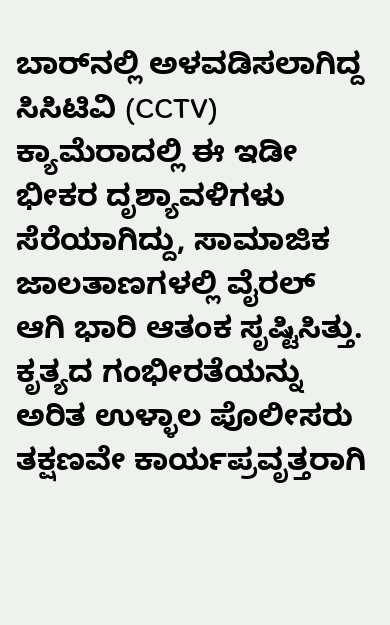ಬಾರ್‌ನಲ್ಲಿ ಅಳವಡಿಸಲಾಗಿದ್ದ ಸಿಸಿಟಿವಿ (CCTV) ಕ್ಯಾಮೆರಾದಲ್ಲಿ ಈ ಇಡೀ ಭೀಕರ ದೃಶ್ಯಾವಳಿಗಳು ಸೆರೆಯಾಗಿದ್ದು, ಸಾಮಾಜಿಕ ಜಾಲತಾಣಗಳಲ್ಲಿ ವೈರಲ್ ಆಗಿ ಭಾರಿ ಆತಂಕ ಸೃಷ್ಟಿಸಿತ್ತು. ಕೃತ್ಯದ ಗಂಭೀರತೆಯನ್ನು ಅರಿತ ಉಳ್ಳಾಲ ಪೊಲೀಸರು ತಕ್ಷಣವೇ ಕಾರ್ಯಪ್ರವೃತ್ತರಾಗಿ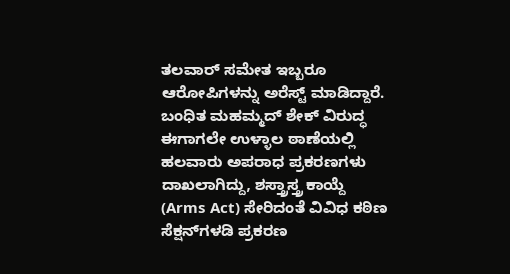ತಲವಾರ್ ಸಮೇತ ಇಬ್ಬರೂ ಆರೋಪಿಗಳನ್ನು ಅರೆಸ್ಟ್ ಮಾಡಿದ್ದಾರೆ. ಬಂಧಿತ ಮಹಮ್ಮದ್ ಶೇಕ್ ವಿರುದ್ಧ ಈಗಾಗಲೇ ಉಳ್ಳಾಲ ಠಾಣೆಯಲ್ಲಿ ಹಲವಾರು ಅಪರಾಧ ಪ್ರಕರಣಗಳು ದಾಖಲಾಗಿದ್ದು, ಶಸ್ತ್ರಾಸ್ತ್ರ ಕಾಯ್ದೆ (Arms Act) ಸೇರಿದಂತೆ ವಿವಿಧ ಕಠಿಣ ಸೆಕ್ಷನ್‌ಗಳಡಿ ಪ್ರಕರಣ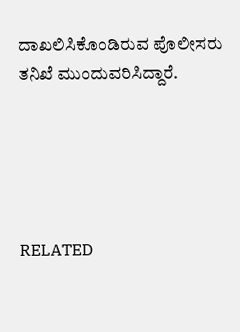ದಾಖಲಿಸಿಕೊಂಡಿರುವ ಪೊಲೀಸರು ತನಿಖೆ ಮುಂದುವರಿಸಿದ್ದಾರೆ.





RELATED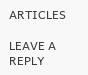ARTICLES

LEAVE A REPLY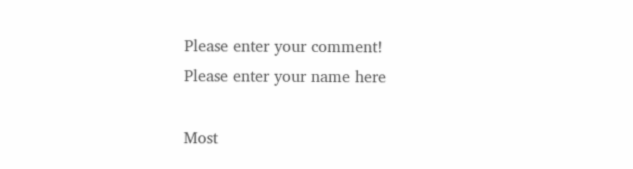Please enter your comment!
Please enter your name here

Most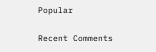Popular

Recent Comments